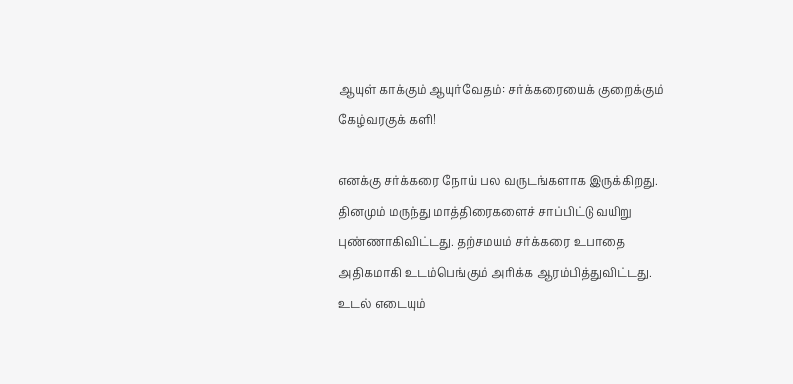ஆயுள் காக்கும் ஆயுர்வேதம்: சர்க்கரையைக் குறைக்கும் கேழ்வரகுக் களி!

எனக்கு சர்க்கரை நோய் பல வருடங்களாக இருக்கிறது. தினமும் மருந்து மாத்திரைகளைச் சாப்பிட்டு வயிறு புண்ணாகிவிட்டது. தற்சமயம் சர்க்கரை உபாதை அதிகமாகி உடம்பெங்கும் அரிக்க ஆரம்பித்துவிட்டது. உடல் எடையும்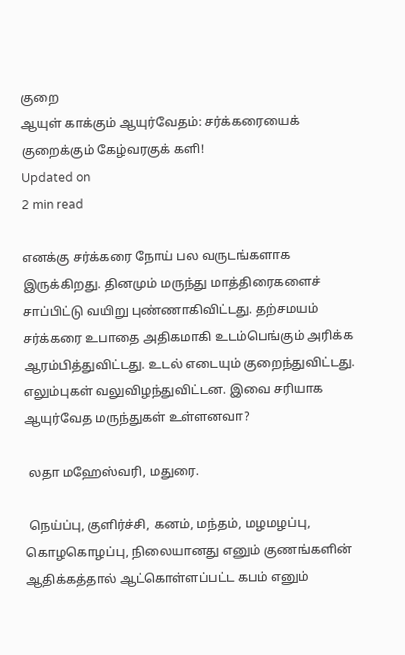குறை
ஆயுள் காக்கும் ஆயுர்வேதம்: சர்க்கரையைக் குறைக்கும் கேழ்வரகுக் களி!
Updated on
2 min read

எனக்கு சர்க்கரை நோய் பல வருடங்களாக இருக்கிறது. தினமும் மருந்து மாத்திரைகளைச் சாப்பிட்டு வயிறு புண்ணாகிவிட்டது. தற்சமயம் சர்க்கரை உபாதை அதிகமாகி உடம்பெங்கும் அரிக்க ஆரம்பித்துவிட்டது. உடல் எடையும் குறைந்துவிட்டது. எலும்புகள் வலுவிழந்துவிட்டன. இவை சரியாக ஆயுர்வேத மருந்துகள் உள்ளனவா?

 லதா மஹேஸ்வரி, மதுரை.

 நெய்ப்பு, குளிர்ச்சி, கனம், மந்தம், மழமழப்பு, கொழகொழப்பு, நிலையானது எனும் குணங்களின் ஆதிக்கத்தால் ஆட்கொள்ளப்பட்ட கபம் எனும்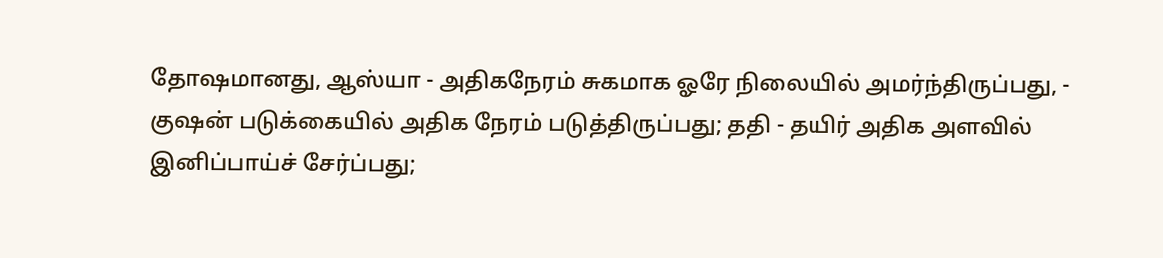தோஷமானது, ஆஸ்யா - அதிகநேரம் சுகமாக ஓரே நிலையில் அமர்ந்திருப்பது, - குஷன் படுக்கையில் அதிக நேரம் படுத்திருப்பது; ததி - தயிர் அதிக அளவில் இனிப்பாய்ச் சேர்ப்பது;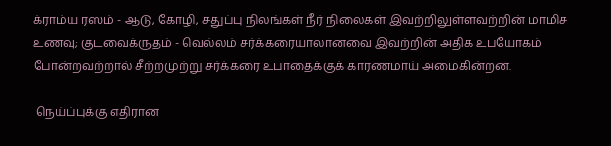க்ராம்ய ரஸம் - ஆடு, கோழி, சதுப்பு நிலங்கள் நீர் நிலைகள் இவற்றிலுள்ளவற்றின் மாமிச உணவு; குடவைக்ருதம் - வெல்லம் சர்க்கரையாலானவை இவற்றின் அதிக உபயோகம் போன்றவற்றால் சீற்றமுற்று சர்க்கரை உபாதைக்குக் காரணமாய் அமைகின்றன.

 நெய்ப்புக்கு எதிரான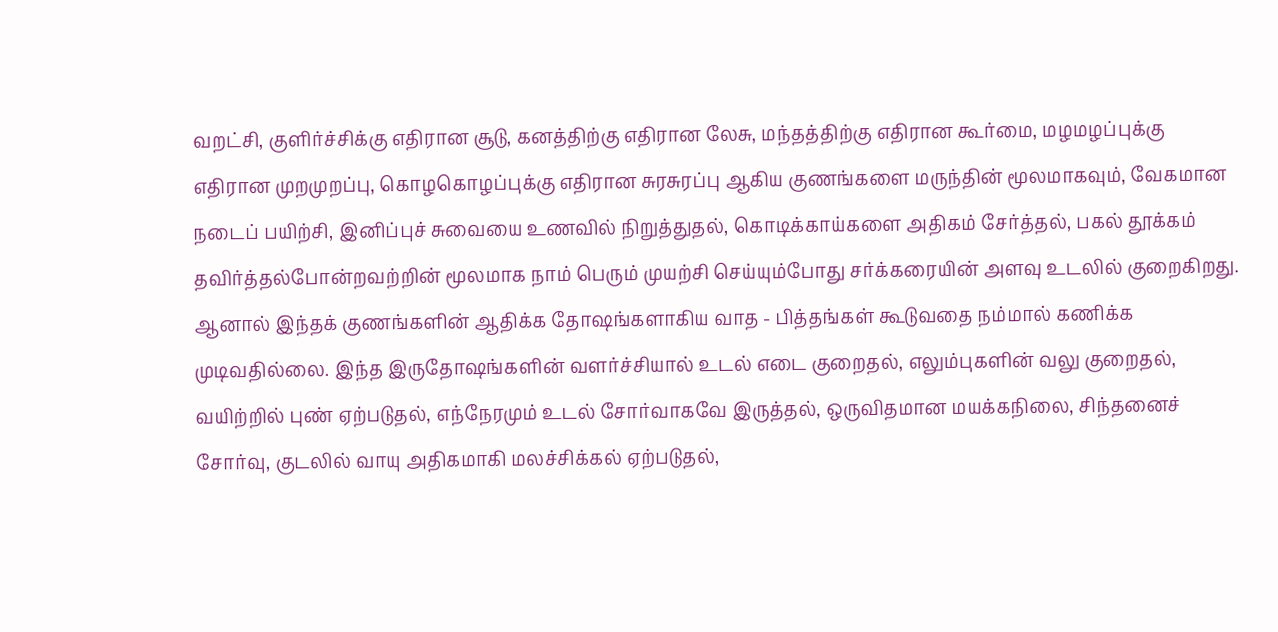வறட்சி, குளிர்ச்சிக்கு எதிரான சூடு, கனத்திற்கு எதிரான லேசு, மந்தத்திற்கு எதிரான கூர்மை, மழமழப்புக்கு எதிரான முறமுறப்பு, கொழகொழப்புக்கு எதிரான சுரசுரப்பு ஆகிய குணங்களை மருந்தின் மூலமாகவும், வேகமான நடைப் பயிற்சி, இனிப்புச் சுவையை உணவில் நிறுத்துதல், கொடிக்காய்களை அதிகம் சேர்த்தல், பகல் தூக்கம் தவிர்த்தல்போன்றவற்றின் மூலமாக நாம் பெரும் முயற்சி செய்யும்போது சர்க்கரையின் அளவு உடலில் குறைகிறது. ஆனால் இந்தக் குணங்களின் ஆதிக்க தோஷங்களாகிய வாத - பித்தங்கள் கூடுவதை நம்மால் கணிக்க முடிவதில்லை. இந்த இருதோஷங்களின் வளர்ச்சியால் உடல் எடை குறைதல், எலும்புகளின் வலு குறைதல், வயிற்றில் புண் ஏற்படுதல், எந்நேரமும் உடல் சோர்வாகவே இருத்தல், ஒருவிதமான மயக்கநிலை, சிந்தனைச் சோர்வு, குடலில் வாயு அதிகமாகி மலச்சிக்கல் ஏற்படுதல்,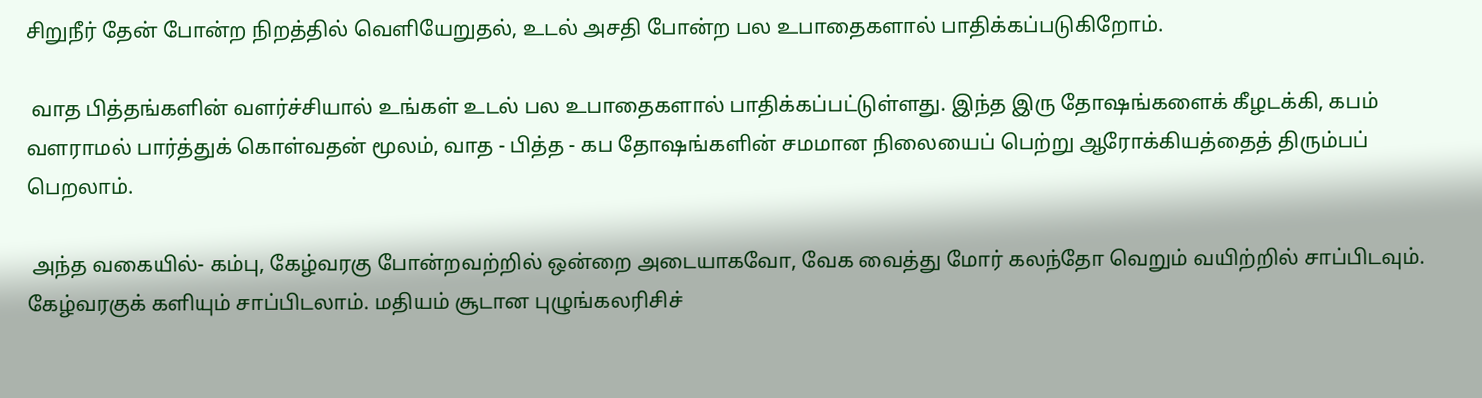சிறுநீர் தேன் போன்ற நிறத்தில் வெளியேறுதல், உடல் அசதி போன்ற பல உபாதைகளால் பாதிக்கப்படுகிறோம்.

 வாத பித்தங்களின் வளர்ச்சியால் உங்கள் உடல் பல உபாதைகளால் பாதிக்கப்பட்டுள்ளது. இந்த இரு தோஷங்களைக் கீழடக்கி, கபம் வளராமல் பார்த்துக் கொள்வதன் மூலம், வாத - பித்த - கப தோஷங்களின் சமமான நிலையைப் பெற்று ஆரோக்கியத்தைத் திரும்பப் பெறலாம்.

 அந்த வகையில்- கம்பு, கேழ்வரகு போன்றவற்றில் ஒன்றை அடையாகவோ, வேக வைத்து மோர் கலந்தோ வெறும் வயிற்றில் சாப்பிடவும். கேழ்வரகுக் களியும் சாப்பிடலாம். மதியம் சூடான புழுங்கலரிசிச்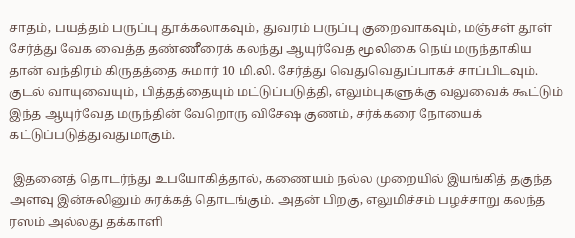சாதம், பயத்தம் பருப்பு தூக்கலாகவும், துவரம் பருப்பு குறைவாகவும், மஞ்சள் தூள் சேர்த்து வேக வைத்த தண்ணீரைக் கலந்து ஆயுர்வேத மூலிகை நெய் மருந்தாகிய தான் வந்திரம் கிருதத்தை சுமார் 10 மி.லி. சேர்த்து வெதுவெதுப்பாகச் சாப்பிடவும். குடல் வாயுவையும், பித்தத்தையும் மட்டுப்படுத்தி, எலும்புகளுக்கு வலுவைக் கூட்டும் இந்த ஆயுர்வேத மருந்தின் வேறொரு விசேஷ குணம், சர்க்கரை நோயைக் கட்டுப்படுத்துவதுமாகும்.

 இதனைத் தொடர்ந்து உபயோகித்தால், கணையம் நல்ல முறையில் இயங்கித் தகுந்த அளவு இன்சுலினும் சுரக்கத் தொடங்கும். அதன் பிறகு, எலுமிச்சம் பழச்சாறு கலந்த ரஸம் அல்லது தக்காளி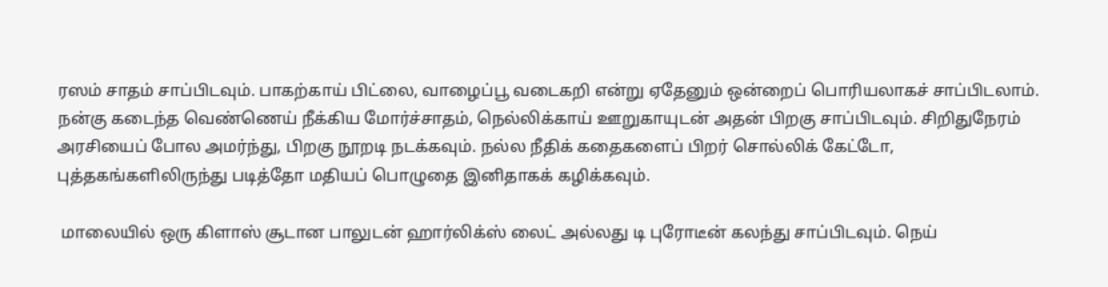ரஸம் சாதம் சாப்பிடவும். பாகற்காய் பிட்லை, வாழைப்பூ வடைகறி என்று ஏதேனும் ஒன்றைப் பொரியலாகச் சாப்பிடலாம். நன்கு கடைந்த வெண்ணெய் நீக்கிய மோர்ச்சாதம், நெல்லிக்காய் ஊறுகாயுடன் அதன் பிறகு சாப்பிடவும். சிறிதுநேரம் அரசியைப் போல அமர்ந்து, பிறகு நூறடி நடக்கவும். நல்ல நீதிக் கதைகளைப் பிறர் சொல்லிக் கேட்டோ, புத்தகங்களிலிருந்து படித்தோ மதியப் பொழுதை இனிதாகக் கழிக்கவும்.

 மாலையில் ஒரு கிளாஸ் சூடான பாலுடன் ஹார்லிக்ஸ் லைட் அல்லது டி புரோடீன் கலந்து சாப்பிடவும். நெய்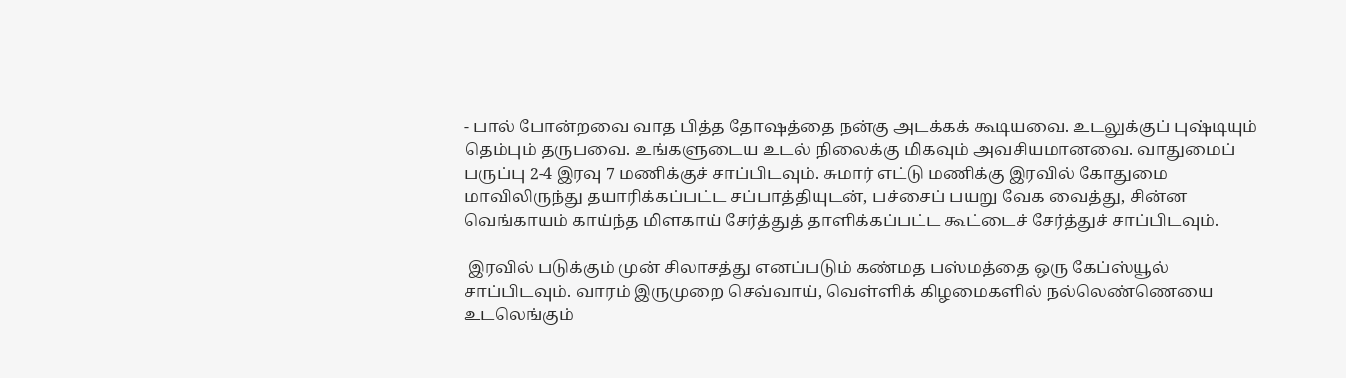- பால் போன்றவை வாத பித்த தோஷத்தை நன்கு அடக்கக் கூடியவை. உடலுக்குப் புஷ்டியும் தெம்பும் தருபவை. உங்களுடைய உடல் நிலைக்கு மிகவும் அவசியமானவை. வாதுமைப் பருப்பு 2-4 இரவு 7 மணிக்குச் சாப்பிடவும். சுமார் எட்டு மணிக்கு இரவில் கோதுமை மாவிலிருந்து தயாரிக்கப்பட்ட சப்பாத்தியுடன், பச்சைப் பயறு வேக வைத்து, சின்ன வெங்காயம் காய்ந்த மிளகாய் சேர்த்துத் தாளிக்கப்பட்ட கூட்டைச் சேர்த்துச் சாப்பிடவும்.

 இரவில் படுக்கும் முன் சிலாசத்து எனப்படும் கண்மத பஸ்மத்தை ஒரு கேப்ஸ்யூல் சாப்பிடவும். வாரம் இருமுறை செவ்வாய், வெள்ளிக் கிழமைகளில் நல்லெண்ணெயை உடலெங்கும்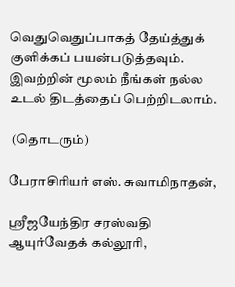வெதுவெதுப்பாகத் தேய்த்துக் குளிக்கப் பயன்படுத்தவும். இவற்றின் மூலம் நீங்கள் நல்ல உடல் திடத்தைப் பெற்றிடலாம்.

 (தொடரும்)

பேராசிரியர் எஸ். சுவாமிநாதன்,

ஸ்ரீஜயேந்திர சரஸ்வதி ஆயுர்வேதக் கல்லூரி,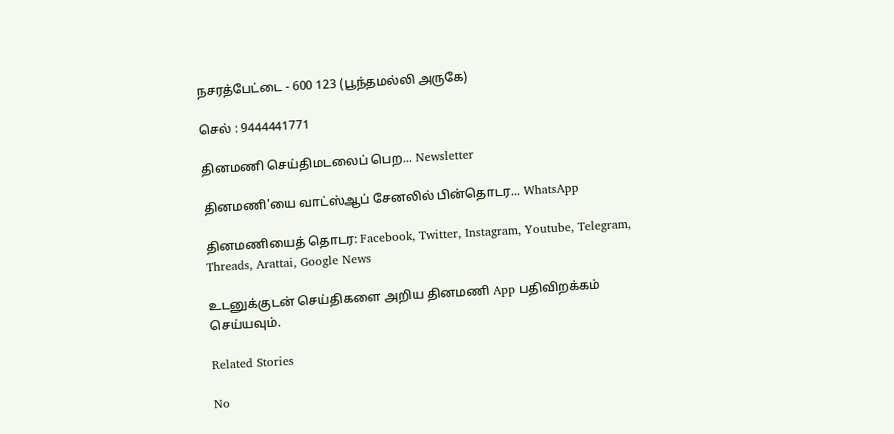நசரத்பேட்டை - 600 123 (பூந்தமல்லி அருகே)

செல் : 9444441771

தினமணி செய்திமடலைப் பெற... Newsletter

தினமணி'யை வாட்ஸ்ஆப் சேனலில் பின்தொடர... WhatsApp

தினமணியைத் தொடர: Facebook, Twitter, Instagram, Youtube, Telegram, Threads, Arattai, Google News

உடனுக்குடன் செய்திகளை அறிய தினமணி App பதிவிறக்கம் செய்யவும்.

Related Stories

No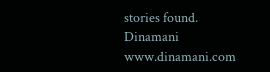stories found.
Dinamani
www.dinamani.com